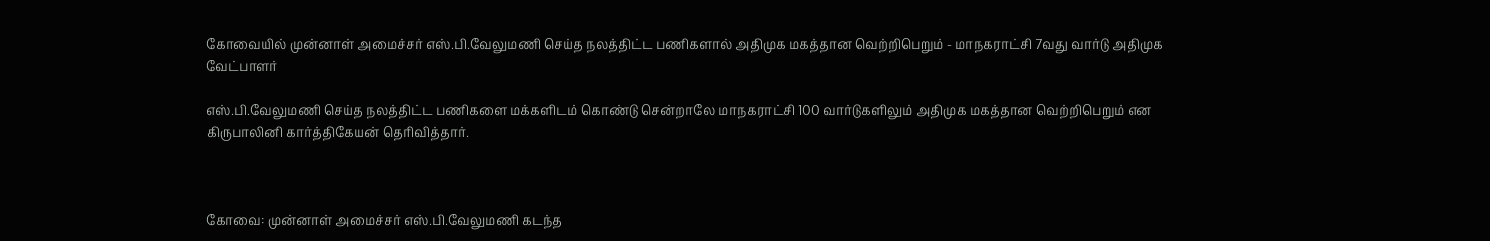கோவையில் முன்னாள் அமைச்சர் எஸ்.பி.வேலுமணி செய்த நலத்திட்ட பணிகளால் அதிமுக மகத்தான வெற்றிபெறும் - மாநகராட்சி 7வது வார்டு அதிமுக வேட்பாளர்

எஸ்.பி.வேலுமணி செய்த நலத்திட்ட பணிகளை மக்களிடம் கொண்டு சென்றாலே மாநகராட்சி 100 வார்டுகளிலும் அதிமுக மகத்தான வெற்றிபெறும் என கிருபாலினி கார்த்திகேயன் தெரிவித்தார்.



கோவை: முன்னாள் அமைச்சர் எஸ்.பி.வேலுமணி கடந்த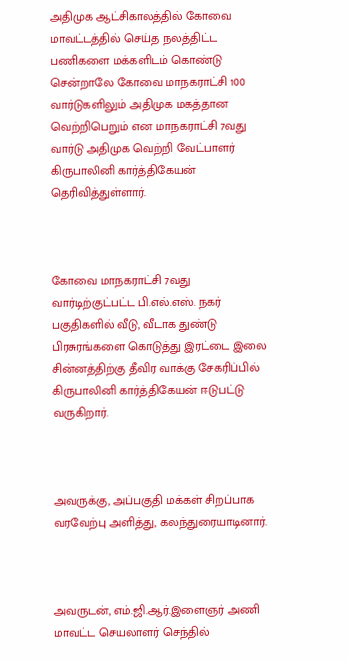அதிமுக ஆட்சிகாலத்தில் கோவை மாவட்டத்தில் செய்த நலத்திட்ட பணிகளை மக்களிடம் கொண்டு சென்றாலே கோவை மாநகராட்சி 100 வார்டுகளிலும் அதிமுக மகத்தான வெற்றிபெறும் என மாநகராட்சி 7வது வார்டு அதிமுக வெற்றி வேட்பாளர் கிருபாலினி கார்த்திகேயன் தெரிவித்துள்ளார்.



கோவை மாநகராட்சி 7வது வார்டிற்குட்பட்ட பி.எல்.எஸ். நகர் பகுதிகளில் வீடு, வீடாக துண்டு பிரசுரங்களை கொடுத்து இரட்டை இலை சின்னத்திற்கு தீவிர வாக்கு சேகரிப்பில் கிருபாலினி கார்த்திகேயன் ஈடுபட்டு வருகிறார்.



அவருக்கு, அப்பகுதி மக்கள் சிறப்பாக வரவேற்பு அளித்து, கலந்துரையாடினார்.



அவருடன், எம்.ஜி.ஆர்.இளைஞர் அணி மாவட்ட செயலாளர் செந்தில்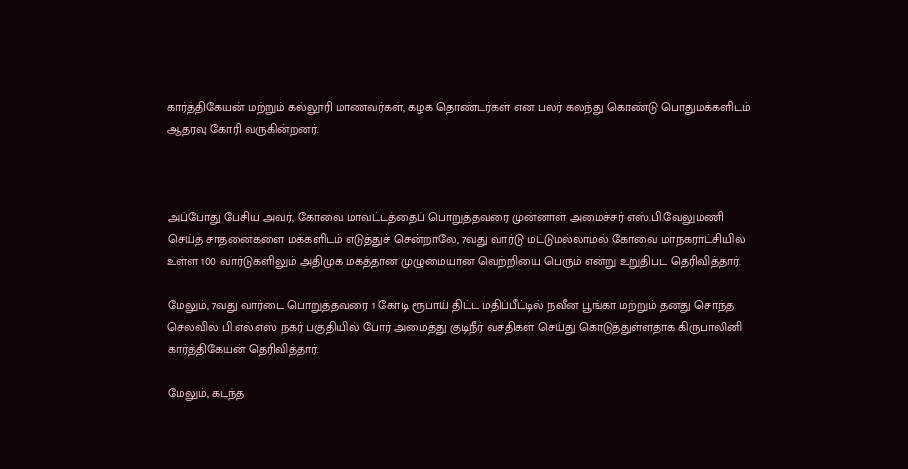கார்த்திகேயன் மற்றும் கல்லூரி மாணவர்கள், கழக தொண்டர்கள் என பலர் கலந்து கொண்டு பொதுமக்களிடம் ஆதரவு கோரி வருகின்றனர்.



அப்போது பேசிய அவர், கோவை மாவட்டத்தைப் பொறுத்தவரை முன்னாள் அமைச்சர் எஸ்.பி.வேலுமணி செய்த சாதனைகளை மக்களிடம் எடுத்துச் சென்றாலே, 7வது வார்டு மட்டுமல்லாமல் கோவை மாநகராட்சியில் உள்ள 100 வார்டுகளிலும் அதிமுக மகத்தான முழுமையான வெற்றியை பெரும் என்று உறுதிபட தெரிவித்தார்.

மேலும், 7வது வார்டை பொறுத்தவரை 1 கோடி ரூபாய் திட்ட மதிப்பீட்டில் நவீன பூங்கா மற்றும் தனது சொந்த செலவில் பி.எல்.எஸ் நகர் பகுதியில் போர் அமைத்து குடிநீர் வசதிகள் செய்து கொடுத்துள்ளதாக கிருபாலினி கார்த்திகேயன் தெரிவித்தார்.

மேலும், கடந்த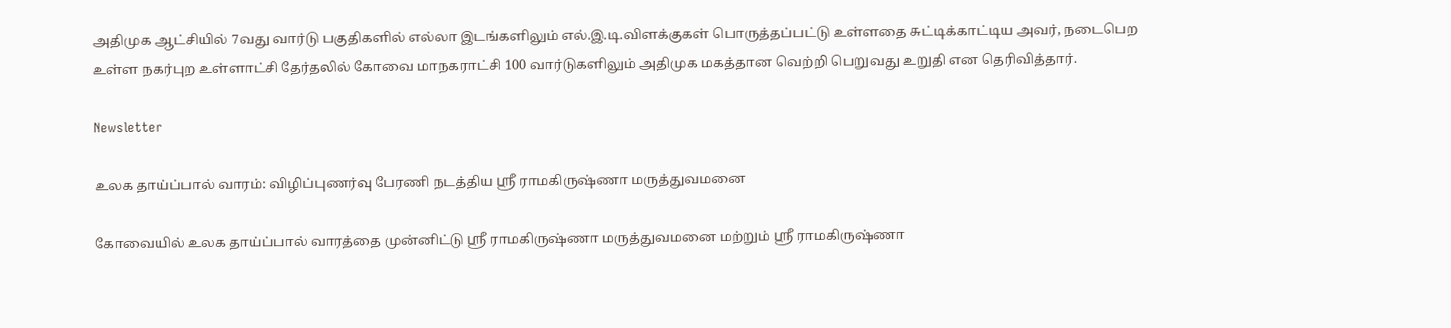அதிமுக ஆட்சியில் 7வது வார்டு பகுதிகளில் எல்லா இடங்களிலும் எல்.இ.டி.விளக்குகள் பொருத்தப்பட்டு உள்ளதை சுட்டிக்காட்டிய அவர், நடைபெற உள்ள நகர்புற உள்ளாட்சி தேர்தலில் கோவை மாநகராட்சி 100 வார்டுகளிலும் அதிமுக மகத்தான வெற்றி பெறுவது உறுதி என தெரிவித்தார்.

Newsletter

உலக தாய்ப்பால் வாரம்: விழிப்புணர்வு பேரணி நடத்திய ஸ்ரீ ராமகிருஷ்ணா மருத்துவமனை

கோவையில் உலக தாய்ப்பால் வாரத்தை முன்னிட்டு ஸ்ரீ ராமகிருஷ்ணா மருத்துவமனை மற்றும் ஸ்ரீ ராமகிருஷ்ணா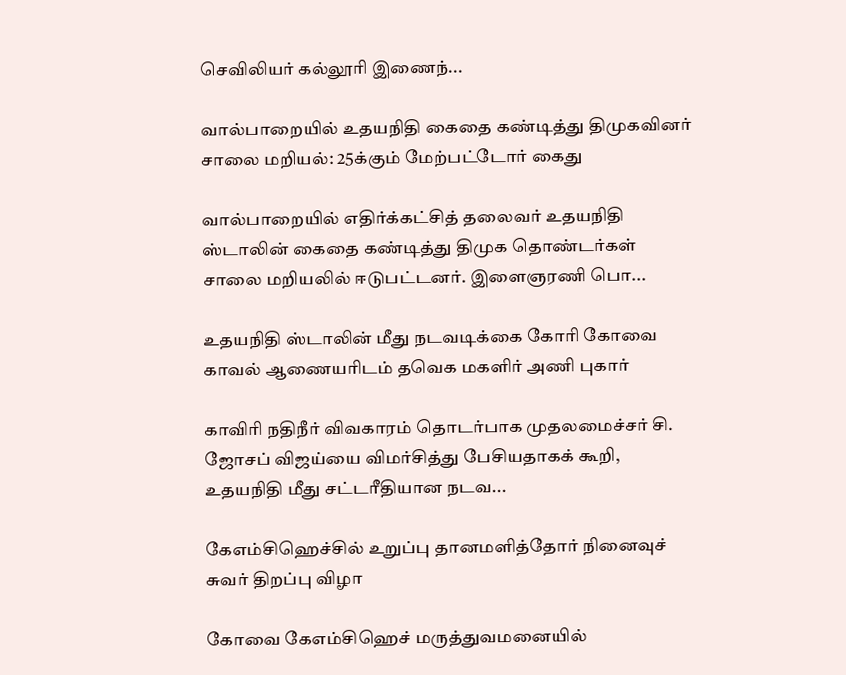செவிலியர் கல்லூரி இணைந்...

வால்பாறையில் உதயநிதி கைதை கண்டித்து திமுகவினர் சாலை மறியல்: 25க்கும் மேற்பட்டோர் கைது

வால்பாறையில் எதிர்க்கட்சித் தலைவர் உதயநிதி ஸ்டாலின் கைதை கண்டித்து திமுக தொண்டர்கள் சாலை மறியலில் ஈடுபட்டனர். இளைஞரணி பொ...

உதயநிதி ஸ்டாலின் மீது நடவடிக்கை கோரி கோவை காவல் ஆணையரிடம் தவெக மகளிர் அணி புகார்

காவிரி நதிநீர் விவகாரம் தொடர்பாக முதலமைச்சர் சி. ஜோசப் விஜய்யை விமர்சித்து பேசியதாகக் கூறி, உதயநிதி மீது சட்டரீதியான நடவ...

கேஎம்சிஹெச்சில் உறுப்பு தானமளித்தோர் நினைவுச் சுவர் திறப்பு விழா

கோவை கேஎம்சிஹெச் மருத்துவமனையில்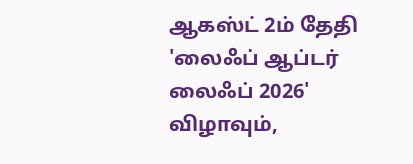ஆகஸ்ட் 2ம் தேதி 'லைஃப் ஆப்டர் லைஃப் 2026' விழாவும்,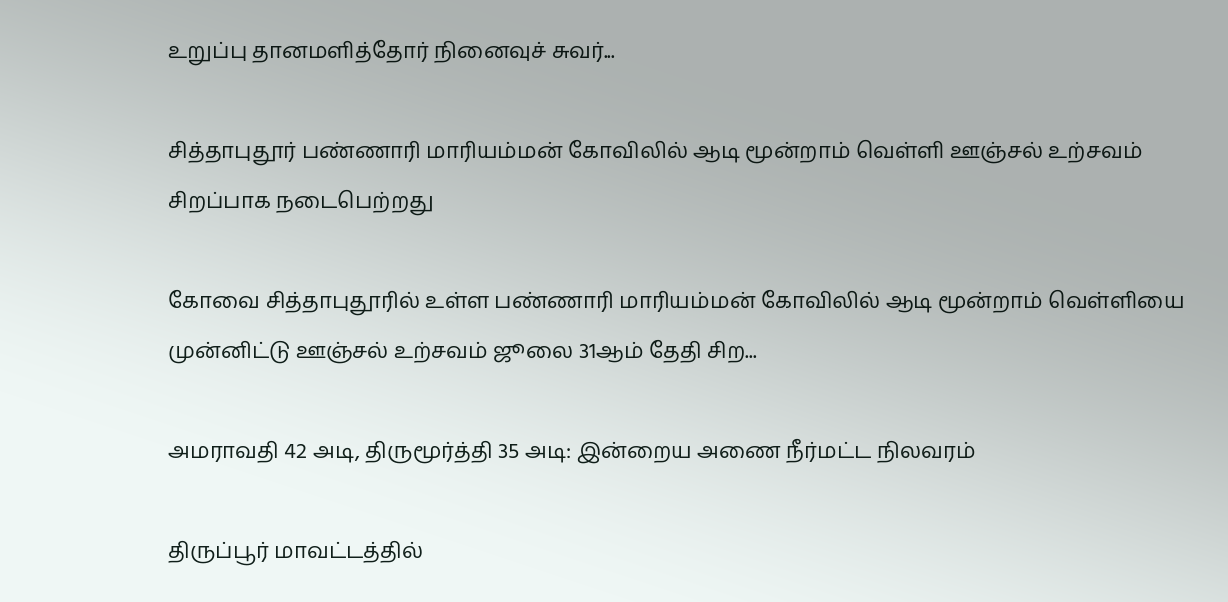உறுப்பு தானமளித்தோர் நினைவுச் சுவர்...

சித்தாபுதூர் பண்ணாரி மாரியம்மன் கோவிலில் ஆடி மூன்றாம் வெள்ளி ஊஞ்சல் உற்சவம் சிறப்பாக நடைபெற்றது

கோவை சித்தாபுதூரில் உள்ள பண்ணாரி மாரியம்மன் கோவிலில் ஆடி மூன்றாம் வெள்ளியை முன்னிட்டு ஊஞ்சல் உற்சவம் ஜூலை 31ஆம் தேதி சிற...

அமராவதி 42 அடி, திருமூர்த்தி 35 அடி: இன்றைய அணை நீர்மட்ட நிலவரம்

திருப்பூர் மாவட்டத்தில்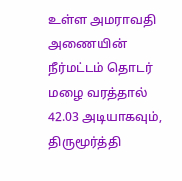உள்ள அமராவதி அணையின் நீர்மட்டம் தொடர் மழை வரத்தால் 42.03 அடியாகவும், திருமூர்த்தி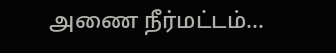அணை நீர்மட்டம்...